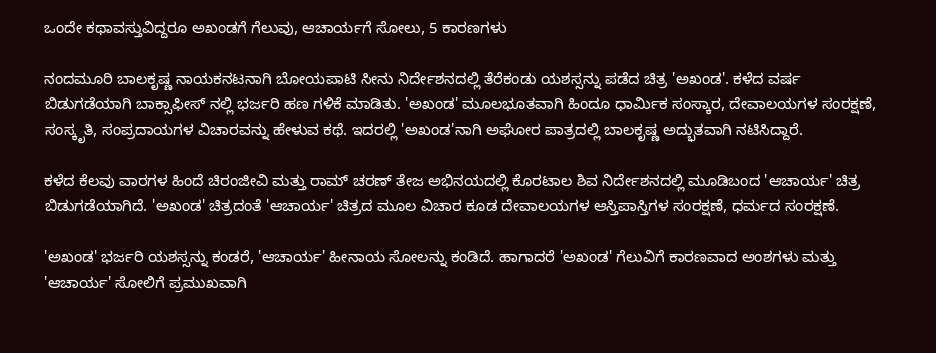ಒಂದೇ ಕಥಾವಸ್ತುವಿದ್ದರೂ ಅಖಂಡಗೆ ಗೆಲುವು, ಆಚಾರ್ಯಗೆ ಸೋಲು, 5 ಕಾರಣಗಳು

ನಂದಮೂರಿ ಬಾಲಕೃಷ್ಣ ನಾಯಕನಟನಾಗಿ ಬೋಯಪಾಟಿ ಸೀನು ನಿರ್ದೇಶನದಲ್ಲಿ ತೆರೆಕಂಡು ಯಶಸ್ಸನ್ನು ಪಡೆದ ಚಿತ್ರ 'ಅಖಂಡ'. ಕಳೆದ ವರ್ಷ ಬಿಡುಗಡೆಯಾಗಿ ಬಾಕ್ಸಾಫೀಸ್ ನಲ್ಲಿ ಭರ್ಜರಿ ಹಣ ಗಳಿಕೆ ಮಾಡಿತು. 'ಅಖಂಡ' ಮೂಲಭೂತವಾಗಿ ಹಿಂದೂ ಧಾರ್ಮಿಕ ಸಂಸ್ಕಾರ, ದೇವಾಲಯಗಳ ಸಂರಕ್ಷಣೆ, ಸಂಸ್ಕೃತಿ, ಸಂಪ್ರದಾಯಗಳ ವಿಚಾರವನ್ನು ಹೇಳುವ ಕಥೆ. ಇದರಲ್ಲಿ 'ಅಖಂಡ'ನಾಗಿ ಅಘೋರ ಪಾತ್ರದಲ್ಲಿ ಬಾಲಕೃಷ್ಣ ಅದ್ಭುತವಾಗಿ ನಟಿಸಿದ್ದಾರೆ.

ಕಳೆದ ಕೆಲವು ವಾರಗಳ ಹಿಂದೆ ಚಿರಂಜೀವಿ ಮತ್ತು ರಾಮ್ ಚರಣ್ ತೇಜ ಅಭಿನಯದಲ್ಲಿ ಕೊರಟಾಲ ಶಿವ ನಿರ್ದೇಶನದಲ್ಲಿ ಮೂಡಿಬಂದ 'ಆಚಾರ್ಯ' ಚಿತ್ರ ಬಿಡುಗಡೆಯಾಗಿದೆ. 'ಅಖಂಡ' ಚಿತ್ರದಂತೆ 'ಆಚಾರ್ಯ' ಚಿತ್ರದ ಮೂಲ ವಿಚಾರ ಕೂಡ ದೇವಾಲಯಗಳ ಆಸ್ತಿಪಾಸ್ತಿಗಳ ಸಂರಕ್ಷಣೆ, ಧರ್ಮದ ಸಂರಕ್ಷಣೆ.

'ಅಖಂಡ' ಭರ್ಜರಿ ಯಶಸ್ಸನ್ನು ಕಂಡರೆ, 'ಆಚಾರ್ಯ' ಹೀನಾಯ ಸೋಲನ್ನು ಕಂಡಿದೆ. ಹಾಗಾದರೆ 'ಅಖಂಡ' ಗೆಲುವಿಗೆ ಕಾರಣವಾದ ಅಂಶಗಳು ಮತ್ತು 'ಆಚಾರ್ಯ' ಸೋಲಿಗೆ ಪ್ರಮುಖವಾಗಿ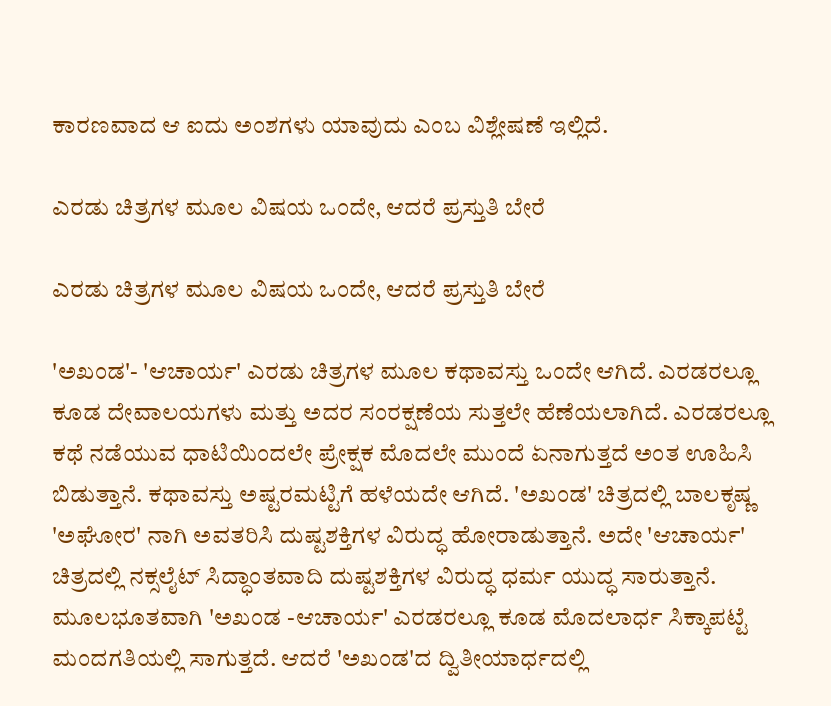ಕಾರಣವಾದ ಆ ಐದು ಅಂಶಗಳು ಯಾವುದು ಎಂಬ ವಿಶ್ಲೇಷಣೆ ಇಲ್ಲಿದೆ.

ಎರಡು ಚಿತ್ರಗಳ ಮೂಲ ವಿಷಯ ಒಂದೇ, ಆದರೆ ಪ್ರಸ್ತುತಿ ಬೇರೆ

ಎರಡು ಚಿತ್ರಗಳ ಮೂಲ ವಿಷಯ ಒಂದೇ, ಆದರೆ ಪ್ರಸ್ತುತಿ ಬೇರೆ

'ಅಖಂಡ'- 'ಆಚಾರ್ಯ' ಎರಡು ಚಿತ್ರಗಳ ಮೂಲ ಕಥಾವಸ್ತು ಒಂದೇ ಆಗಿದೆ. ಎರಡರಲ್ಲೂ ಕೂಡ ದೇವಾಲಯಗಳು ಮತ್ತು ಅದರ ಸಂರಕ್ಷಣೆಯ ಸುತ್ತಲೇ ಹೆಣೆಯಲಾಗಿದೆ. ಎರಡರಲ್ಲೂ ಕಥೆ ನಡೆಯುವ ಧಾಟಿಯಿಂದಲೇ ಪ್ರೇಕ್ಷಕ ಮೊದಲೇ ಮುಂದೆ ಏನಾಗುತ್ತದೆ ಅಂತ ಊಹಿಸಿ ಬಿಡುತ್ತಾನೆ. ಕಥಾವಸ್ತು ಅಷ್ಟರಮಟ್ಟಿಗೆ ಹಳೆಯದೇ ಆಗಿದೆ. 'ಅಖಂಡ' ಚಿತ್ರದಲ್ಲಿ ಬಾಲಕೃಷ್ಣ 'ಅಘೋರ' ನಾಗಿ ಅವತರಿಸಿ ದುಷ್ಟಶಕ್ತಿಗಳ ವಿರುದ್ಧ ಹೋರಾಡುತ್ತಾನೆ. ಅದೇ 'ಆಚಾರ್ಯ' ಚಿತ್ರದಲ್ಲಿ ನಕ್ಸಲೈಟ್ ಸಿದ್ಧಾಂತವಾದಿ ದುಷ್ಟಶಕ್ತಿಗಳ ವಿರುದ್ಧ ಧರ್ಮ ಯುದ್ಧ ಸಾರುತ್ತಾನೆ. ಮೂಲಭೂತವಾಗಿ 'ಅಖಂಡ -ಆಚಾರ್ಯ' ಎರಡರಲ್ಲೂ ಕೂಡ ಮೊದಲಾರ್ಧ ಸಿಕ್ಕಾಪಟ್ಟೆ ಮಂದಗತಿಯಲ್ಲಿ ಸಾಗುತ್ತದೆ. ಆದರೆ 'ಅಖಂಡ'ದ ದ್ವಿತೀಯಾರ್ಧದಲ್ಲಿ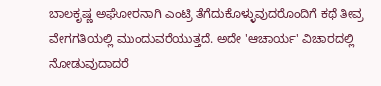ಬಾಲಕೃಷ್ಣ ಅಘೋರನಾಗಿ ಎಂಟ್ರಿ ತೆಗೆದುಕೊಳ್ಳುವುದರೊಂದಿಗೆ ಕಥೆ ತೀವ್ರ ವೇಗಗತಿಯಲ್ಲಿ ಮುಂದುವರೆಯುತ್ತದೆ. ಅದೇ 'ಆಚಾರ್ಯ' ವಿಚಾರದಲ್ಲಿ ನೋಡುವುದಾದರೆ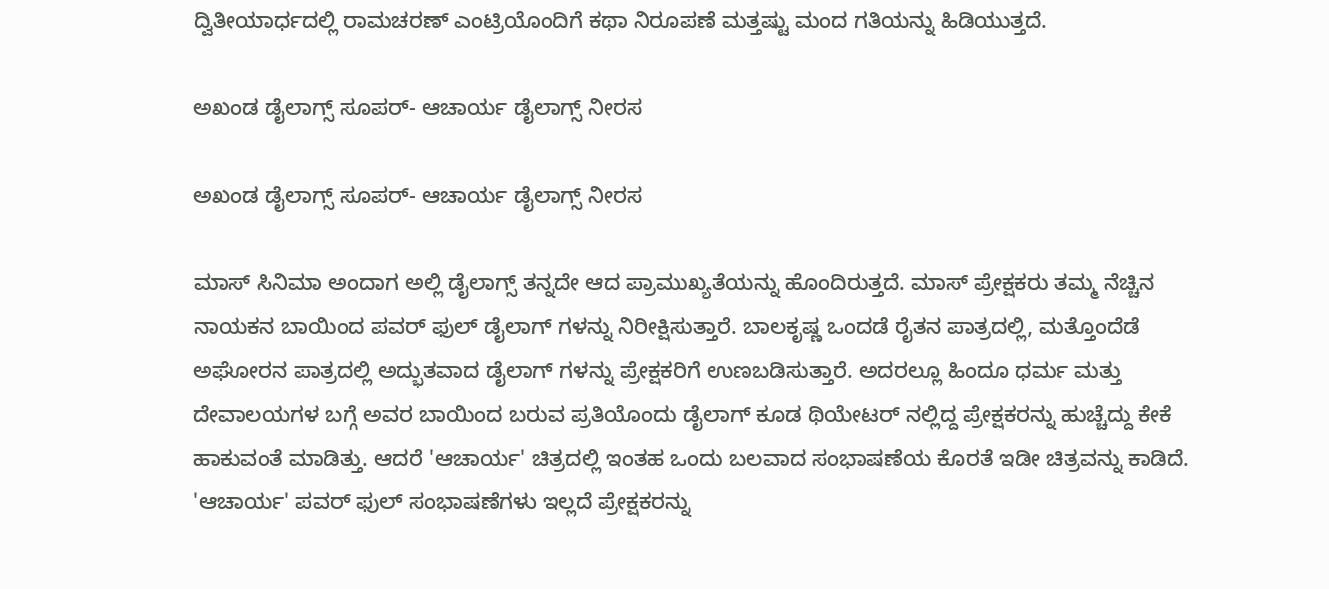ದ್ವಿತೀಯಾರ್ಧದಲ್ಲಿ ರಾಮಚರಣ್ ಎಂಟ್ರಿಯೊಂದಿಗೆ ಕಥಾ ನಿರೂಪಣೆ ಮತ್ತಷ್ಟು ಮಂದ ಗತಿಯನ್ನು ಹಿಡಿಯುತ್ತದೆ.

ಅಖಂಡ ಡೈಲಾಗ್ಸ್ ಸೂಪರ್- ಆಚಾರ್ಯ ಡೈಲಾಗ್ಸ್ ನೀರಸ

ಅಖಂಡ ಡೈಲಾಗ್ಸ್ ಸೂಪರ್- ಆಚಾರ್ಯ ಡೈಲಾಗ್ಸ್ ನೀರಸ

ಮಾಸ್ ಸಿನಿಮಾ ಅಂದಾಗ ಅಲ್ಲಿ ಡೈಲಾಗ್ಸ್ ತನ್ನದೇ ಆದ ಪ್ರಾಮುಖ್ಯತೆಯನ್ನು ಹೊಂದಿರುತ್ತದೆ. ಮಾಸ್ ಪ್ರೇಕ್ಷಕರು ತಮ್ಮ ನೆಚ್ಚಿನ ನಾಯಕನ ಬಾಯಿಂದ ಪವರ್ ಫುಲ್ ಡೈಲಾಗ್ ಗಳನ್ನು ನಿರೀಕ್ಷಿಸುತ್ತಾರೆ. ಬಾಲಕೃಷ್ಣ ಒಂದಡೆ ರೈತನ ಪಾತ್ರದಲ್ಲಿ, ಮತ್ತೊಂದೆಡೆ ಅಘೋರನ ಪಾತ್ರದಲ್ಲಿ ಅದ್ಭುತವಾದ ಡೈಲಾಗ್ ಗಳನ್ನು ಪ್ರೇಕ್ಷಕರಿಗೆ ಉಣಬಡಿಸುತ್ತಾರೆ. ಅದರಲ್ಲೂ ಹಿಂದೂ ಧರ್ಮ ಮತ್ತು ದೇವಾಲಯಗಳ ಬಗ್ಗೆ ಅವರ ಬಾಯಿಂದ ಬರುವ ಪ್ರತಿಯೊಂದು ಡೈಲಾಗ್ ಕೂಡ ಥಿಯೇಟರ್ ನಲ್ಲಿದ್ದ ಪ್ರೇಕ್ಷಕರನ್ನು ಹುಚ್ಚೆದ್ದು ಕೇಕೆ ಹಾಕುವಂತೆ ಮಾಡಿತ್ತು. ಆದರೆ 'ಆಚಾರ್ಯ' ಚಿತ್ರದಲ್ಲಿ ಇಂತಹ ಒಂದು ಬಲವಾದ ಸಂಭಾಷಣೆಯ ಕೊರತೆ ಇಡೀ ಚಿತ್ರವನ್ನು ಕಾಡಿದೆ. 'ಆಚಾರ್ಯ' ಪವರ್ ಫುಲ್ ಸಂಭಾಷಣೆಗಳು ಇಲ್ಲದೆ ಪ್ರೇಕ್ಷಕರನ್ನು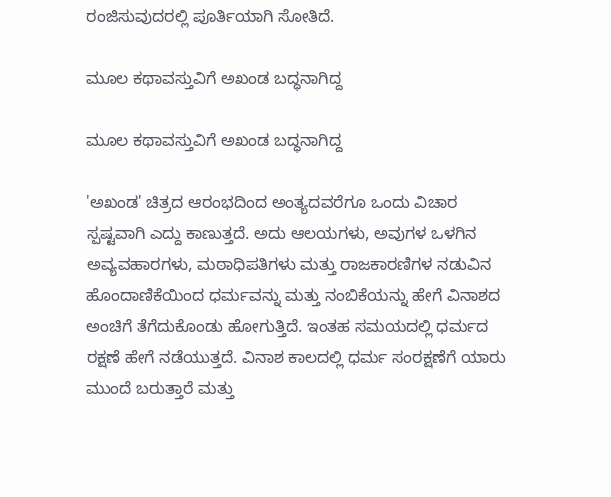ರಂಜಿಸುವುದರಲ್ಲಿ ಪೂರ್ತಿಯಾಗಿ ಸೋತಿದೆ.

ಮೂಲ ಕಥಾವಸ್ತುವಿಗೆ ಅಖಂಡ ಬದ್ಧನಾಗಿದ್ದ

ಮೂಲ ಕಥಾವಸ್ತುವಿಗೆ ಅಖಂಡ ಬದ್ಧನಾಗಿದ್ದ

'ಅಖಂಡ' ಚಿತ್ರದ ಆರಂಭದಿಂದ ಅಂತ್ಯದವರೆಗೂ ಒಂದು ವಿಚಾರ ಸ್ಪಷ್ಟವಾಗಿ ಎದ್ದು ಕಾಣುತ್ತದೆ. ಅದು ಆಲಯಗಳು, ಅವುಗಳ ಒಳಗಿನ ಅವ್ಯವಹಾರಗಳು, ಮಠಾಧಿಪತಿಗಳು ಮತ್ತು ರಾಜಕಾರಣಿಗಳ ನಡುವಿನ ಹೊಂದಾಣಿಕೆಯಿಂದ ಧರ್ಮವನ್ನು ಮತ್ತು ನಂಬಿಕೆಯನ್ನು ಹೇಗೆ ವಿನಾಶದ ಅಂಚಿಗೆ ತೆಗೆದುಕೊಂಡು ಹೋಗುತ್ತಿದೆ. ಇಂತಹ ಸಮಯದಲ್ಲಿ ಧರ್ಮದ ರಕ್ಷಣೆ ಹೇಗೆ ನಡೆಯುತ್ತದೆ. ವಿನಾಶ ಕಾಲದಲ್ಲಿ ಧರ್ಮ ಸಂರಕ್ಷಣೆಗೆ ಯಾರು ಮುಂದೆ ಬರುತ್ತಾರೆ ಮತ್ತು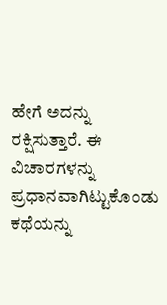ಹೇಗೆ ಅದನ್ನು ರಕ್ಷಿಸುತ್ತಾರೆ. ಈ ವಿಚಾರಗಳನ್ನು ಪ್ರಧಾನವಾಗಿಟ್ಟುಕೊಂಡು ಕಥೆಯನ್ನು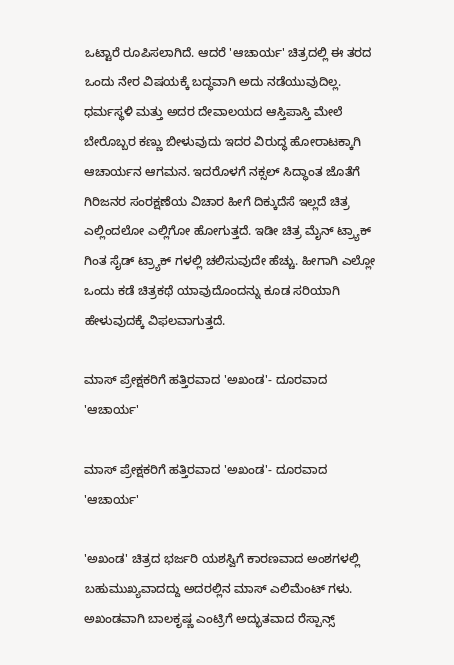ಒಟ್ಟಾರೆ ರೂಪಿಸಲಾಗಿದೆ. ಆದರೆ 'ಆಚಾರ್ಯ' ಚಿತ್ರದಲ್ಲಿ ಈ ತರದ ಒಂದು ನೇರ ವಿಷಯಕ್ಕೆ ಬದ್ಧವಾಗಿ ಅದು ನಡೆಯುವುದಿಲ್ಲ. ಧರ್ಮಸ್ಥಳಿ ಮತ್ತು ಅದರ ದೇವಾಲಯದ ಆಸ್ತಿಪಾಸ್ತಿ ಮೇಲೆ ಬೇರೊಬ್ಬರ ಕಣ್ಣು ಬೀಳುವುದು ಇದರ ವಿರುದ್ಧ ಹೋರಾಟಕ್ಕಾಗಿ ಆಚಾರ್ಯನ ಆಗಮನ. ಇದರೊಳಗೆ ನಕ್ಸಲ್ ಸಿದ್ಧಾಂತ ಜೊತೆಗೆ ಗಿರಿಜನರ ಸಂರಕ್ಷಣೆಯ ವಿಚಾರ ಹೀಗೆ ದಿಕ್ಕುದೆಸೆ ಇಲ್ಲದೆ ಚಿತ್ರ ಎಲ್ಲಿಂದಲೋ ಎಲ್ಲಿಗೋ ಹೋಗುತ್ತದೆ. ಇಡೀ ಚಿತ್ರ ಮೈನ್ ಟ್ರ್ಯಾಕ್ ಗಿಂತ ಸೈಡ್ ಟ್ರ್ಯಾಕ್ ಗಳಲ್ಲಿ ಚಲಿಸುವುದೇ ಹೆಚ್ಚು. ಹೀಗಾಗಿ ಎಲ್ಲೋ ಒಂದು ಕಡೆ ಚಿತ್ರಕಥೆ ಯಾವುದೊಂದನ್ನು ಕೂಡ ಸರಿಯಾಗಿ ಹೇಳುವುದಕ್ಕೆ ವಿಫಲವಾಗುತ್ತದೆ.

ಮಾಸ್ ಪ್ರೇಕ್ಷಕರಿಗೆ ಹತ್ತಿರವಾದ 'ಅಖಂಡ'- ದೂರವಾದ 'ಆಚಾರ್ಯ'

ಮಾಸ್ ಪ್ರೇಕ್ಷಕರಿಗೆ ಹತ್ತಿರವಾದ 'ಅಖಂಡ'- ದೂರವಾದ 'ಆಚಾರ್ಯ'

'ಅಖಂಡ' ಚಿತ್ರದ ಭರ್ಜರಿ ಯಶಸ್ವಿಗೆ ಕಾರಣವಾದ ಅಂಶಗಳಲ್ಲಿ ಬಹುಮುಖ್ಯವಾದದ್ದು ಅದರಲ್ಲಿನ ಮಾಸ್ ಎಲಿಮೆಂಟ್ ಗಳು. ಅಖಂಡವಾಗಿ ಬಾಲಕೃಷ್ಣ ಎಂಟ್ರಿಗೆ ಅದ್ಭುತವಾದ ರೆಸ್ಪಾನ್ಸ್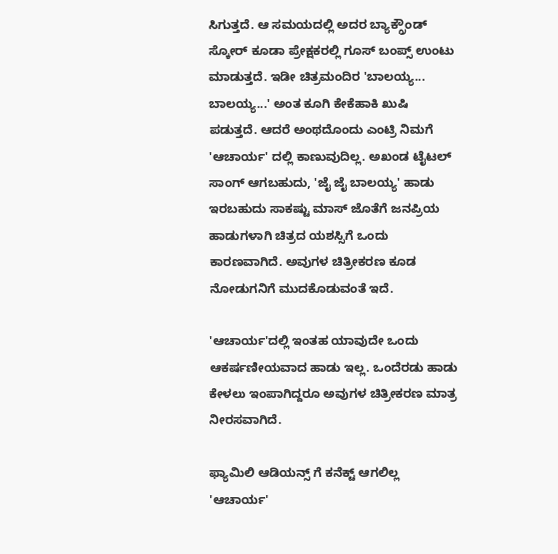ಸಿಗುತ್ತದೆ. ಆ ಸಮಯದಲ್ಲಿ ಅದರ ಬ್ಯಾಕ್ಗ್ರೌಂಡ್ ಸ್ಕೋರ್ ಕೂಡಾ ಪ್ರೇಕ್ಷಕರಲ್ಲಿ ಗೂಸ್ ಬಂಪ್ಸ್ ಉಂಟು ಮಾಡುತ್ತದೆ. ಇಡೀ ಚಿತ್ರಮಂದಿರ 'ಬಾಲಯ್ಯ... ಬಾಲಯ್ಯ...' ಅಂತ ಕೂಗಿ ಕೇಕೆಹಾಕಿ ಖುಷಿ ಪಡುತ್ತದೆ. ಆದರೆ ಅಂಥದೊಂದು ಎಂಟ್ರಿ ನಿಮಗೆ 'ಆಚಾರ್ಯ' ದಲ್ಲಿ ಕಾಣುವುದಿಲ್ಲ. ಅಖಂಡ ಟೈಟಲ್ ಸಾಂಗ್ ಆಗಬಹುದು, 'ಜೈ ಜೈ ಬಾಲಯ್ಯ' ಹಾಡು ಇರಬಹುದು ಸಾಕಷ್ಟು ಮಾಸ್ ಜೊತೆಗೆ ಜನಪ್ರಿಯ ಹಾಡುಗಳಾಗಿ ಚಿತ್ರದ ಯಶಸ್ಸಿಗೆ ಒಂದು ಕಾರಣವಾಗಿದೆ. ಅವುಗಳ ಚಿತ್ರೀಕರಣ ಕೂಡ ನೋಡುಗನಿಗೆ ಮುದಕೊಡುವಂತೆ ಇದೆ.

'ಆಚಾರ್ಯ'ದಲ್ಲಿ ಇಂತಹ ಯಾವುದೇ ಒಂದು ಆಕರ್ಷಣೀಯವಾದ ಹಾಡು ಇಲ್ಲ. ಒಂದೆರಡು ಹಾಡು ಕೇಳಲು ಇಂಪಾಗಿದ್ದರೂ ಅವುಗಳ ಚಿತ್ರೀಕರಣ ಮಾತ್ರ ನೀರಸವಾಗಿದೆ.

ಫ್ಯಾಮಿಲಿ ಆಡಿಯನ್ಸ್ ಗೆ ಕನೆಕ್ಟ್ ಆಗಲಿಲ್ಲ 'ಆಚಾರ್ಯ'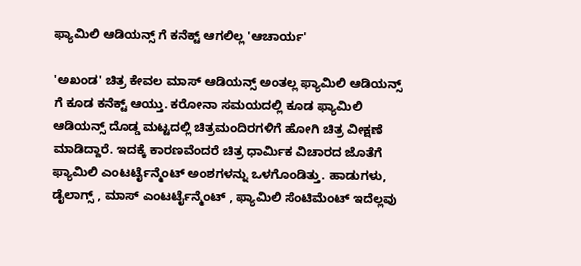ಫ್ಯಾಮಿಲಿ ಆಡಿಯನ್ಸ್ ಗೆ ಕನೆಕ್ಟ್ ಆಗಲಿಲ್ಲ 'ಆಚಾರ್ಯ'

'ಅಖಂಡ' ಚಿತ್ರ ಕೇವಲ ಮಾಸ್ ಆಡಿಯನ್ಸ್ ಅಂತಲ್ಲ ಫ್ಯಾಮಿಲಿ ಆಡಿಯನ್ಸ್ ಗೆ ಕೂಡ ಕನೆಕ್ಟ್ ಆಯ್ತು. ಕರೋನಾ ಸಮಯದಲ್ಲಿ ಕೂಡ ಫ್ಯಾಮಿಲಿ ಆಡಿಯನ್ಸ್ ದೊಡ್ಡ ಮಟ್ಟದಲ್ಲಿ ಚಿತ್ರಮಂದಿರಗಳಿಗೆ ಹೋಗಿ ಚಿತ್ರ ವೀಕ್ಷಣೆ ಮಾಡಿದ್ದಾರೆ. ಇದಕ್ಕೆ ಕಾರಣವೆಂದರೆ ಚಿತ್ರ ಧಾರ್ಮಿಕ ವಿಚಾರದ ಜೊತೆಗೆ ಫ್ಯಾಮಿಲಿ ಎಂಟರ್ಟೈನ್ಮೆಂಟ್ ಅಂಶಗಳನ್ನು ಒಳಗೊಂಡಿತ್ತು. ಹಾಡುಗಳು, ಡೈಲಾಗ್ಸ್ , ಮಾಸ್ ಎಂಟರ್ಟೈನ್ಮೆಂಟ್ , ಫ್ಯಾಮಿಲಿ ಸೆಂಟಿಮೆಂಟ್ ಇದೆಲ್ಲವು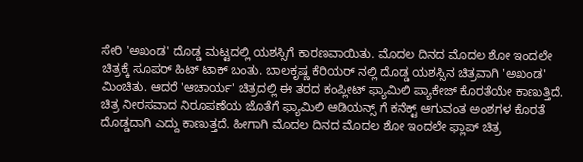ಸೇರಿ 'ಅಖಂಡ' ದೊಡ್ಡ ಮಟ್ಟದಲ್ಲಿ ಯಶಸ್ಸಿಗೆ ಕಾರಣವಾಯಿತು. ಮೊದಲ ದಿನದ ಮೊದಲ ಶೋ ಇಂದಲೇ ಚಿತ್ರಕ್ಕೆ ಸೂಪರ್ ಹಿಟ್ ಟಾಕ್ ಬಂತು. ಬಾಲಕೃಷ್ಣ ಕೆರಿಯರ್ ನಲ್ಲಿ ದೊಡ್ಡ ಯಶಸ್ಸಿನ ಚಿತ್ರವಾಗಿ 'ಅಖಂಡ' ಮಿಂಚಿತು. ಆದರೆ 'ಆಚಾರ್ಯ' ಚಿತ್ರದಲ್ಲಿ ಈ ತರದ ಕಂಪ್ಲೀಟ್ ಫ್ಯಾಮಿಲಿ ಪ್ಯಾಕೇಜ್ ಕೊರತೆಯೇ ಕಾಣುತ್ತಿದೆ. ಚಿತ್ರ ನೀರಸವಾದ ನಿರೂಪಣೆಯ ಜೊತೆಗೆ ಫ್ಯಾಮಿಲಿ ಆಡಿಯನ್ಸ್ ಗೆ ಕನೆಕ್ಟ್ ಆಗುವಂತ ಅಂಶಗಳ ಕೊರತೆ ದೊಡ್ಡದಾಗಿ ಎದ್ದು ಕಾಣುತ್ತದೆ. ಹೀಗಾಗಿ ಮೊದಲ ದಿನದ ಮೊದಲ ಶೋ ಇಂದಲೇ ಫ್ಲಾಪ್ ಚಿತ್ರ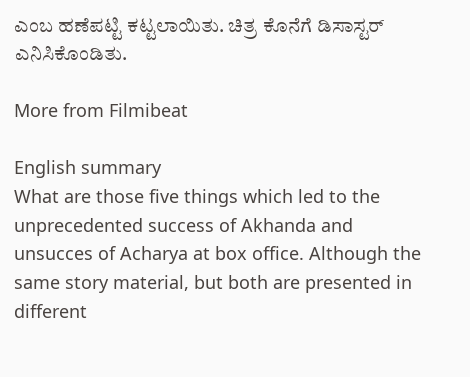ಎಂಬ ಹಣೆಪಟ್ಟಿ ಕಟ್ಟಲಾಯಿತು. ಚಿತ್ರ ಕೊನೆಗೆ ಡಿಸಾಸ್ಟರ್ ಎನಿಸಿಕೊಂಡಿತು.

More from Filmibeat

English summary
What are those five things which led to the unprecedented success of Akhanda and unsucces of Acharya at box office. Although the same story material, but both are presented in different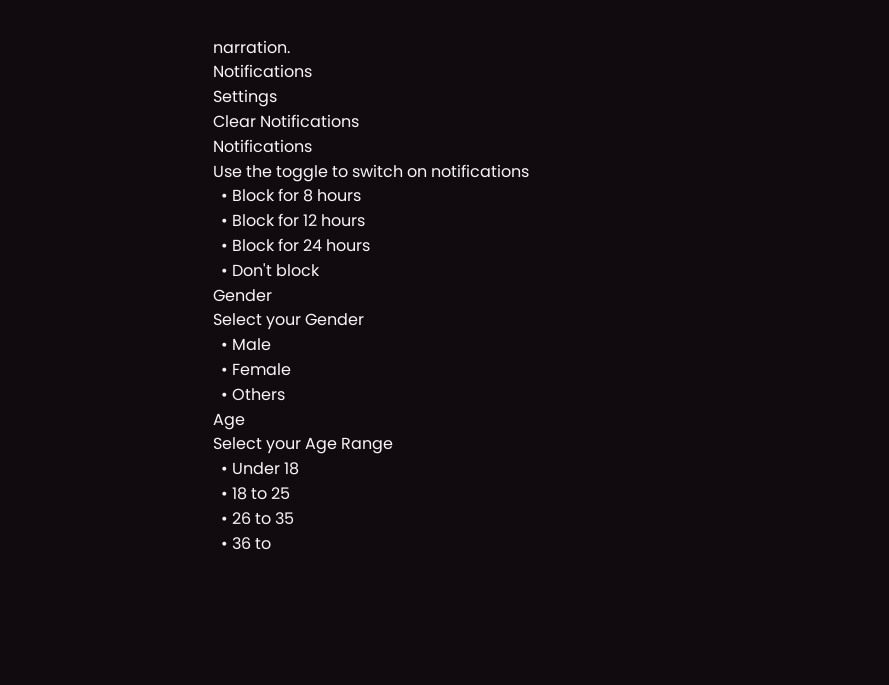narration.
Notifications
Settings
Clear Notifications
Notifications
Use the toggle to switch on notifications
  • Block for 8 hours
  • Block for 12 hours
  • Block for 24 hours
  • Don't block
Gender
Select your Gender
  • Male
  • Female
  • Others
Age
Select your Age Range
  • Under 18
  • 18 to 25
  • 26 to 35
  • 36 to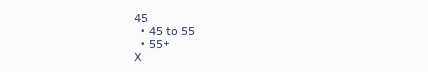45
  • 45 to 55
  • 55+
X